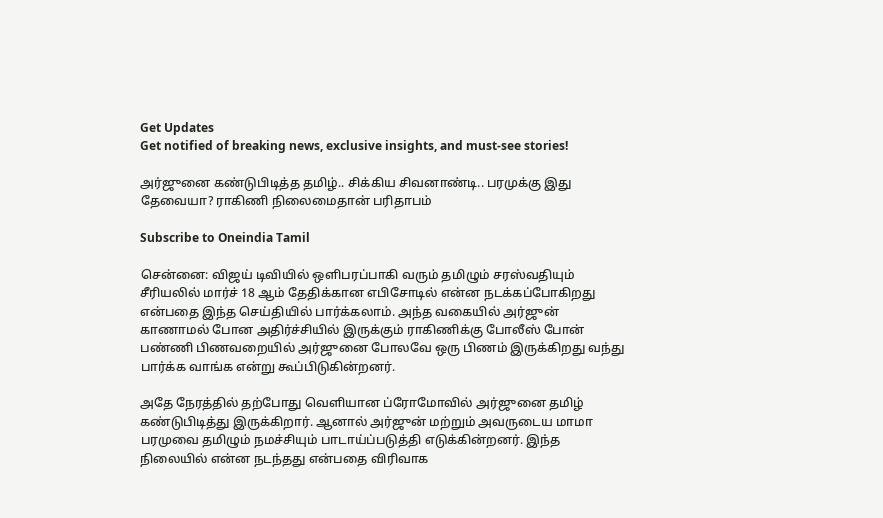Get Updates
Get notified of breaking news, exclusive insights, and must-see stories!

அர்ஜுனை கண்டுபிடித்த தமிழ்.. சிக்கிய சிவனாண்டி.. பரமுக்கு இது தேவையா? ராகிணி நிலைமைதான் பரிதாபம்

Subscribe to Oneindia Tamil

சென்னை: விஜய் டிவியில் ஒளிபரப்பாகி வரும் தமிழும் சரஸ்வதியும் சீரியலில் மார்ச் 18 ஆம் தேதிக்கான எபிசோடில் என்ன நடக்கப்போகிறது என்பதை இந்த செய்தியில் பார்க்கலாம். அந்த வகையில் அர்ஜுன் காணாமல் போன அதிர்ச்சியில் இருக்கும் ராகிணிக்கு போலீஸ் போன் பண்ணி பிணவறையில் அர்ஜுனை போலவே ஒரு பிணம் இருக்கிறது வந்து பார்க்க வாங்க என்று கூப்பிடுகின்றனர்.

அதே நேரத்தில் தற்போது வெளியான ப்ரோமோவில் அர்ஜுனை தமிழ் கண்டுபிடித்து இருக்கிறார். ஆனால் அர்ஜுன் மற்றும் அவருடைய மாமா பரமுவை தமிழும் நமச்சியும் பாடாய்ப்படுத்தி எடுக்கின்றனர். இந்த நிலையில் என்ன நடந்தது என்பதை விரிவாக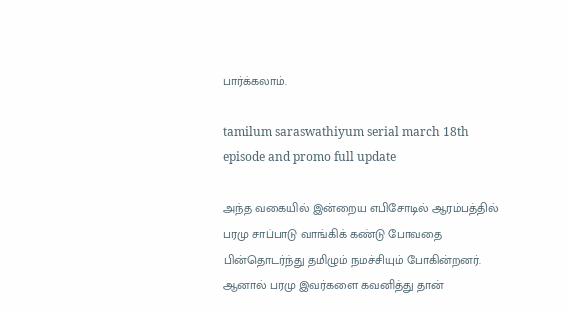பார்க்கலாம்.

tamilum saraswathiyum serial march 18th episode and promo full update

அந்த வகையில் இன்றைய எபிசோடில் ஆரம்பத்தில் பரமு சாப்பாடு வாங்கிக் கண்டு போவதை பின்தொடர்ந்து தமிழும் நமச்சியும் போகின்றனர். ஆனால் பரமு இவர்களை கவனித்து தான்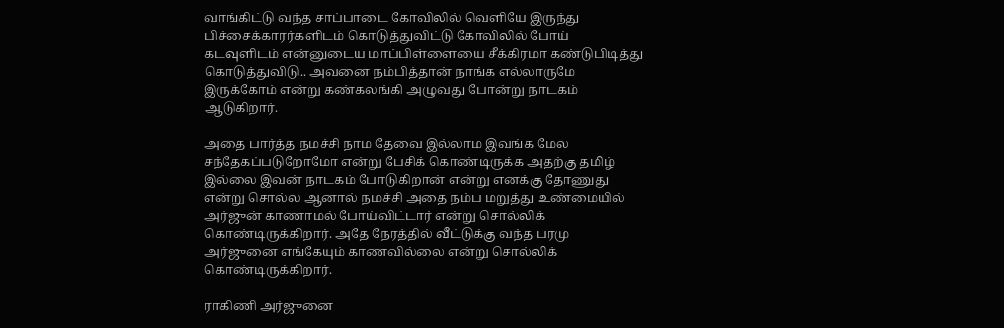வாங்கிட்டு வந்த சாப்பாடை கோவிலில் வெளியே இருந்து பிச்சைக்காரர்களிடம் கொடுத்துவிட்டு கோவிலில் போய் கடவுளிடம் என்னுடைய மாப்பிள்ளையை சீக்கிரமா கண்டுபிடித்து கொடுத்துவிடு.. அவனை நம்பித்தான் நாங்க எல்லாருமே இருக்கோம் என்று கண்கலங்கி அழுவது போன்று நாடகம் ஆடுகிறார்.

அதை பார்த்த நமச்சி நாம தேவை இல்லாம இவங்க மேல சந்தேகப்படுறோமோ என்று பேசிக் கொண்டிருக்க அதற்கு தமிழ் இல்லை இவன் நாடகம் போடுகிறான் என்று எனக்கு தோணுது என்று சொல்ல ஆனால் நமச்சி அதை நம்ப மறுத்து உண்மையில் அர்ஜுன் காணாமல் போய்விட்டார் என்று சொல்லிக் கொண்டிருக்கிறார். அதே நேரத்தில் வீட்டுக்கு வந்த பரமு அர்ஜுனை எங்கேயும் காணவில்லை என்று சொல்லிக் கொண்டிருக்கிறார்.

ராகிணி அர்ஜுனை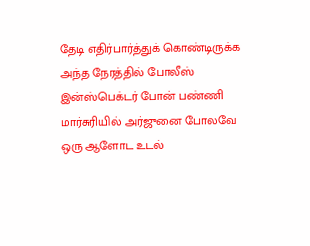தேடி எதிர்பார்த்துக் கொண்டிருக்க அந்த நேரத்தில் போலீஸ் இன்ஸ்பெக்டர் போன் பண்ணி மார்சுரியில் அர்ஜுனை போலவே ஒரு ஆளோட உடல்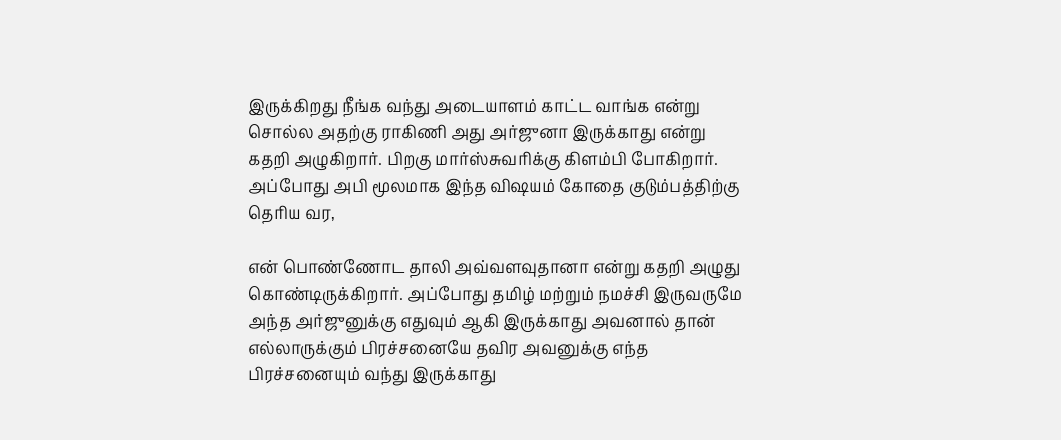இருக்கிறது நீங்க வந்து அடையாளம் காட்ட வாங்க என்று சொல்ல அதற்கு ராகிணி அது அர்ஜுனா இருக்காது என்று கதறி அழுகிறார். பிறகு மார்ஸ்சுவரிக்கு கிளம்பி போகிறார். அப்போது அபி மூலமாக இந்த விஷயம் கோதை குடும்பத்திற்கு தெரிய வர,

என் பொண்ணோட தாலி அவ்வளவுதானா என்று கதறி அழுது கொண்டிருக்கிறார். அப்போது தமிழ் மற்றும் நமச்சி இருவருமே அந்த அர்ஜுனுக்கு எதுவும் ஆகி இருக்காது அவனால் தான் எல்லாருக்கும் பிரச்சனையே தவிர அவனுக்கு எந்த பிரச்சனையும் வந்து இருக்காது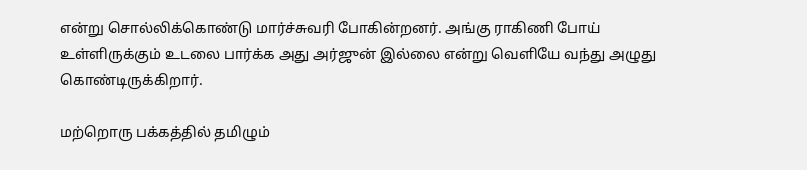என்று சொல்லிக்கொண்டு மார்ச்சுவரி போகின்றனர். அங்கு ராகிணி போய் உள்ளிருக்கும் உடலை பார்க்க அது அர்ஜுன் இல்லை என்று வெளியே வந்து அழுது கொண்டிருக்கிறார்.

மற்றொரு பக்கத்தில் தமிழும்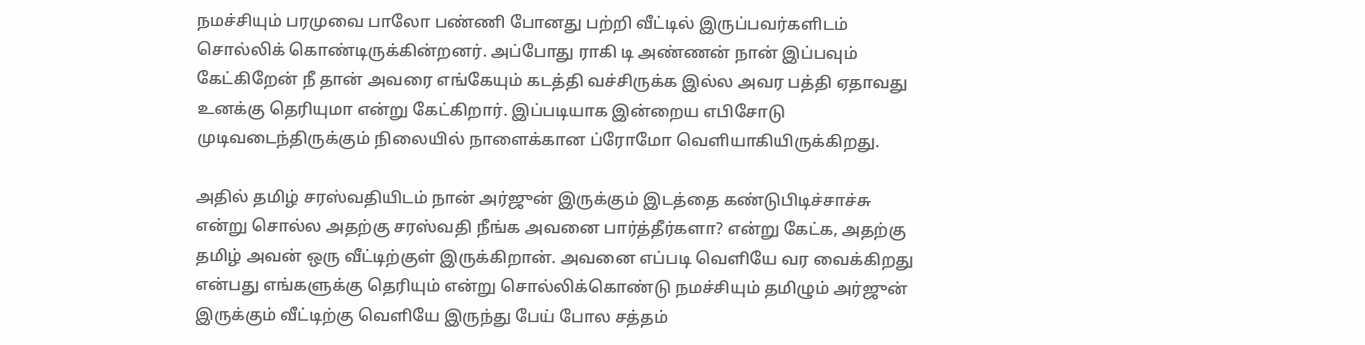நமச்சியும் பரமுவை பாலோ பண்ணி போனது பற்றி வீட்டில் இருப்பவர்களிடம் சொல்லிக் கொண்டிருக்கின்றனர். அப்போது ராகி டி அண்ணன் நான் இப்பவும் கேட்கிறேன் நீ தான் அவரை எங்கேயும் கடத்தி வச்சிருக்க இல்ல அவர பத்தி ஏதாவது உனக்கு தெரியுமா என்று கேட்கிறார். இப்படியாக இன்றைய எபிசோடு முடிவடைந்திருக்கும் நிலையில் நாளைக்கான ப்ரோமோ வெளியாகியிருக்கிறது.

அதில் தமிழ் சரஸ்வதியிடம் நான் அர்ஜுன் இருக்கும் இடத்தை கண்டுபிடிச்சாச்சு என்று சொல்ல அதற்கு சரஸ்வதி நீங்க அவனை பார்த்தீர்களா? என்று கேட்க, அதற்கு தமிழ் அவன் ஒரு வீட்டிற்குள் இருக்கிறான். அவனை எப்படி வெளியே வர வைக்கிறது என்பது எங்களுக்கு தெரியும் என்று சொல்லிக்கொண்டு நமச்சியும் தமிழும் அர்ஜுன் இருக்கும் வீட்டிற்கு வெளியே இருந்து பேய் போல சத்தம்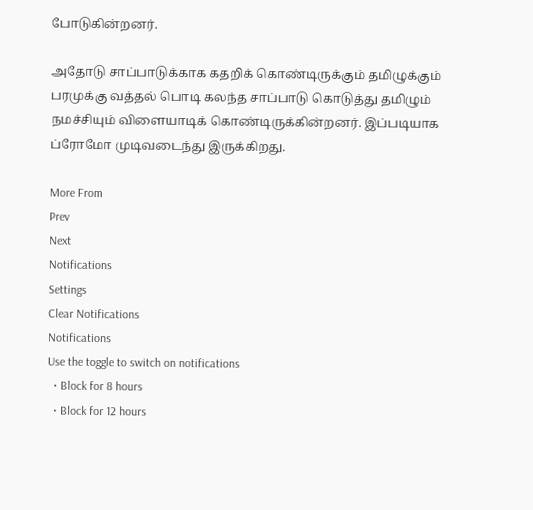போடுகின்றனர்.

அதோடு சாப்பாடுக்காக கதறிக் கொண்டிருக்கும் தமிழுக்கும் பரமுக்கு வத்தல் பொடி கலந்த சாப்பாடு கொடுத்து தமிழும் நமச்சியும் விளையாடிக் கொண்டிருக்கின்றனர். இப்படியாக ப்ரோமோ முடிவடைந்து இருக்கிறது.

More From
Prev
Next
Notifications
Settings
Clear Notifications
Notifications
Use the toggle to switch on notifications
  • Block for 8 hours
  • Block for 12 hours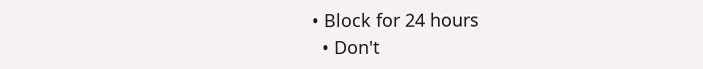• Block for 24 hours
  • Don't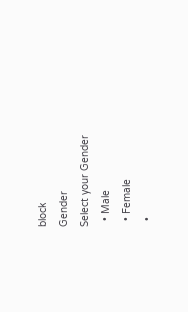block
Gender
Select your Gender
  • Male
  • Female
  •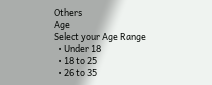Others
Age
Select your Age Range
  • Under 18
  • 18 to 25
  • 26 to 35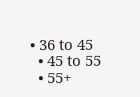• 36 to 45
  • 45 to 55
  • 55+